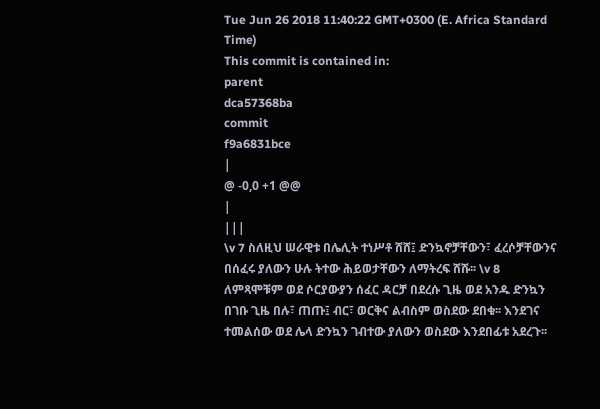Tue Jun 26 2018 11:40:22 GMT+0300 (E. Africa Standard Time)
This commit is contained in:
parent
dca57368ba
commit
f9a6831bce
|
@ -0,0 +1 @@
|
|||
\v 7 ስለዚህ ሠራዊቱ በሌሊት ተነሥቶ ሸሸ፤ ድንኳኖቻቸውን፣ ፈረሶቻቸውንና በሰፈሩ ያለውን ሁሉ ትተው ሕይወታቸውን ለማትረፍ ሸሹ፡፡ \v 8 ለምጻሞቹም ወደ ሶርያውያን ሰፈር ዳርቻ በደረሱ ጊዜ ወደ አንዱ ድንኳን በገቡ ጊዜ በሉ፣ ጠጡ፤ ብር፣ ወርቅና ልብስም ወስደው ደበቁ፡፡ እንደገና ተመልሰው ወደ ሌላ ድንኳን ገብተው ያለውን ወስደው እንደበፊቱ አደረጉ፡፡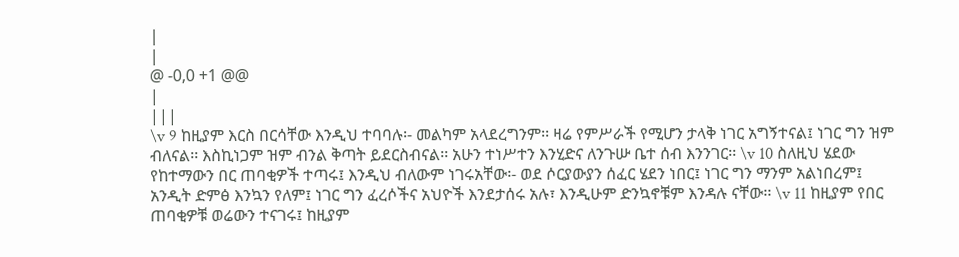|
|
@ -0,0 +1 @@
|
|||
\v 9 ከዚያም እርስ በርሳቸው እንዲህ ተባባሉ፡- መልካም አላደረግንም፡፡ ዛሬ የምሥራች የሚሆን ታላቅ ነገር አግኝተናል፤ ነገር ግን ዝም ብለናል፡፡ እስኪነጋም ዝም ብንል ቅጣት ይደርስብናል፡፡ አሁን ተነሥተን እንሂድና ለንጉሡ ቤተ ሰብ እንንገር፡፡ \v 10 ስለዚህ ሄደው የከተማውን በር ጠባቂዎች ተጣሩ፤ እንዲህ ብለውም ነገሩአቸው፡- ወደ ሶርያውያን ሰፈር ሄደን ነበር፤ ነገር ግን ማንም አልነበረም፤ አንዲት ድምፅ እንኳን የለም፤ ነገር ግን ፈረሶችና አህዮች እንደታሰሩ አሉ፣ እንዲሁም ድንኳኖቹም እንዳሉ ናቸው፡፡ \v 11 ከዚያም የበር ጠባቂዎቹ ወሬውን ተናገሩ፤ ከዚያም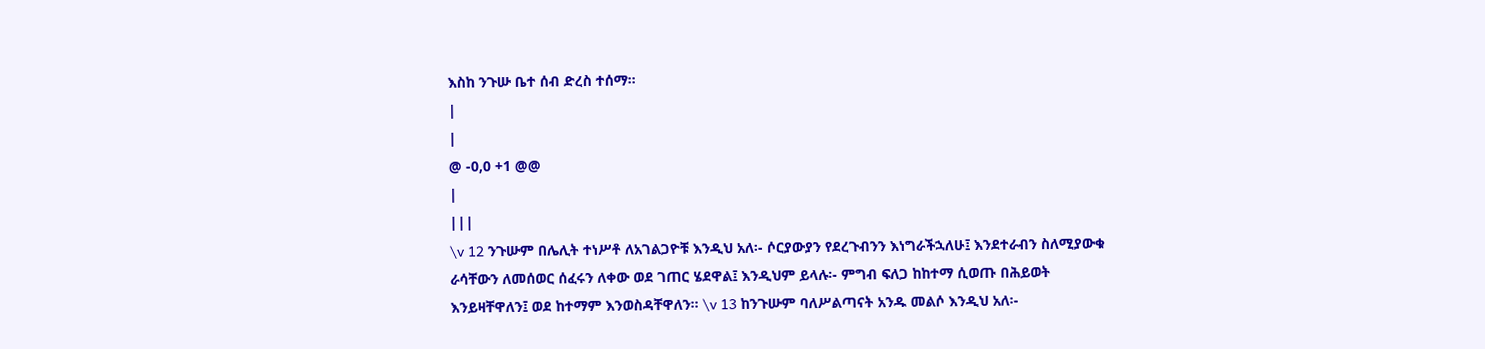እስከ ንጉሡ ቤተ ሰብ ድረስ ተሰማ፡፡
|
|
@ -0,0 +1 @@
|
|||
\v 12 ንጉሡም በሌሊት ተነሥቶ ለአገልጋዮቹ እንዲህ አለ፡- ሶርያውያን የደረጉብንን እነግራችኋለሁ፤ እንደተራብን ስለሚያውቁ ራሳቸውን ለመሰወር ሰፈሩን ለቀው ወደ ገጠር ሄደዋል፤ እንዲህም ይላሉ፡- ምግብ ፍለጋ ከከተማ ሲወጡ በሕይወት እንይዛቸዋለን፤ ወደ ከተማም እንወስዳቸዋለን፡፡ \v 13 ከንጉሡም ባለሥልጣናት አንዱ መልሶ እንዲህ አለ፡-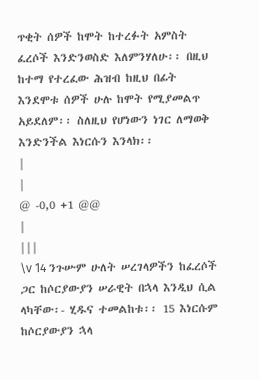ጥቂት ሰዎች ከሞት ከተረፉት አምስት ፈረሶች እንድንወስድ እለምንሃለሁ፡፡ በዚህ ከተማ የተረፈው ሕዝብ ከዚህ በፊት እንደሞቱ ሰዎች ሁሉ ከሞት የሚያመልጥ አይደለም፡፡ ስለዚህ የሆነውን ነገር ለማወቅ እንድንችል እነርሱን እንላክ፡፡
|
|
@ -0,0 +1 @@
|
|||
\v 14 ንጉሡም ሁለት ሠረገላዎችን ከፈረሶች ጋር ከሶርያውያን ሠራዊት በኋላ እንዲህ ሲል ላካቸው፡- ሂዱና ተመልከቱ፡፡ 15 እነርሱም ከሶርያውያን ኋላ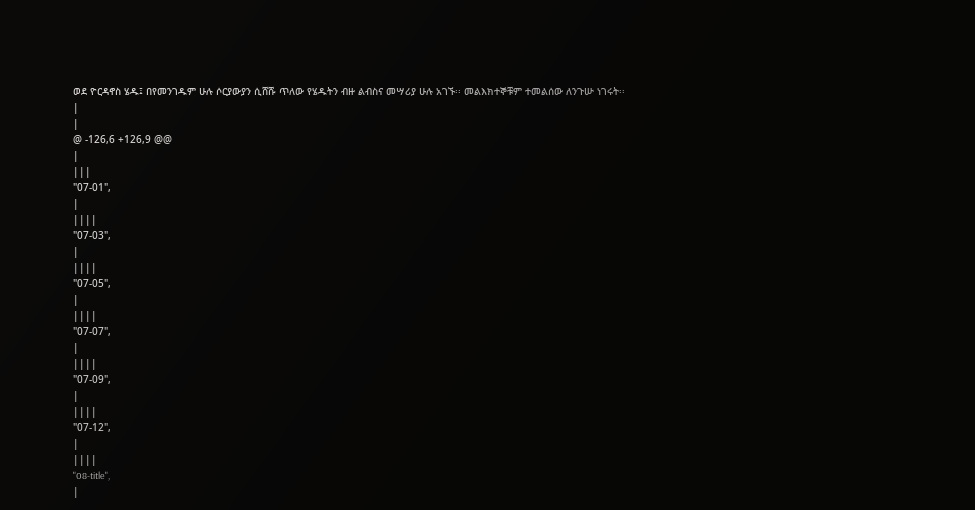ወደ ዮርዳኖስ ሄዱ፤ በየመንገዱም ሁሉ ሶርያውያን ሲሸሹ ጥለው የሄዱትን ብዙ ልብስና መሣሪያ ሁሉ አገኙ፡፡ መልእክተኞቹም ተመልሰው ለንጉሡ ነገሩት፡፡
|
|
@ -126,6 +126,9 @@
|
|||
"07-01",
|
||||
"07-03",
|
||||
"07-05",
|
||||
"07-07",
|
||||
"07-09",
|
||||
"07-12",
|
||||
"08-title",
|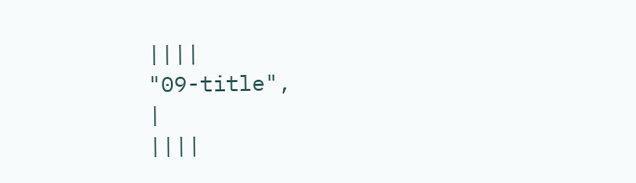||||
"09-title",
|
||||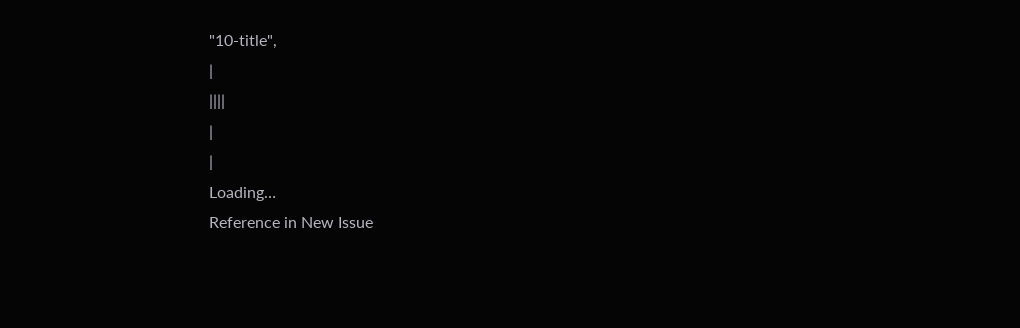"10-title",
|
||||
|
|
Loading…
Reference in New Issue